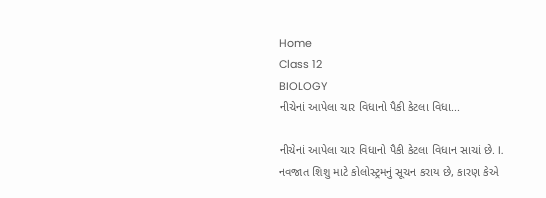Home
Class 12
BIOLOGY
નીચેનાં આપેલા ચાર વિધાનો પૈકી કેટલા વિધા...

નીચેનાં આપેલા ચાર વિધાનો પૈકી કેટલા વિધાન સાચાં છે. I. નવજાત શિશુ માટે કોલોસ્ટ્રમનું સૂચન કરાય છે, કારણ કેએ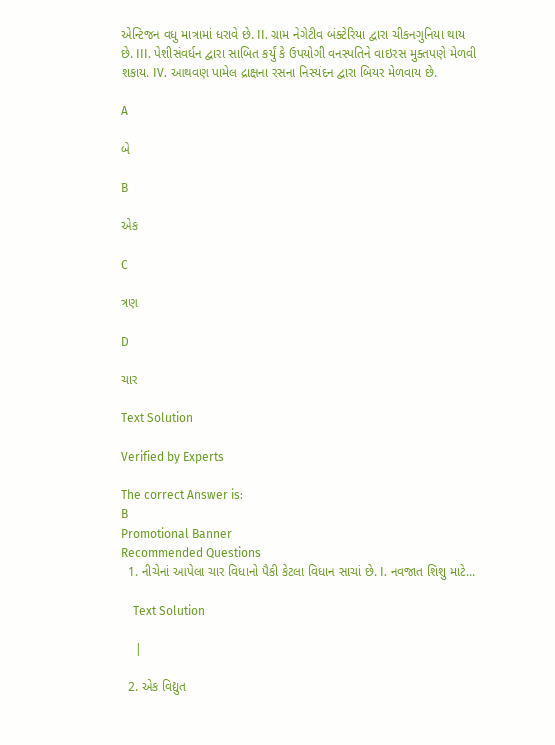એન્ટિજન વધુ માત્રામાં ધરાવે છે. II. ગ્રામ નેગેટીવ બંક્ટેરિયા દ્વારા ચીકનગુનિયા થાય છે. III. પેશીસંવર્ધન દ્વારા સાબિત કર્યું કે ઉપયોગી વનસ્પતિને વાઇરસ મુક્તપણે મેળવી શકાય. IV. આથવણ પામેલ દ્રાક્ષના રસના નિસ્યંદન દ્વારા બિયર મેળવાય છે.

A

બે

B

એક

C

ત્રણ

D

ચાર

Text Solution

Verified by Experts

The correct Answer is:
B
Promotional Banner
Recommended Questions
  1. નીચેનાં આપેલા ચાર વિધાનો પૈકી કેટલા વિધાન સાચાં છે. I. નવજાત શિશુ માટે...

    Text Solution

    |

  2. એક વિદ્યુત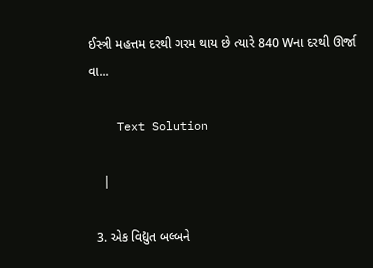ઈસ્ત્રી મહત્તમ દરથી ગરમ થાય છે ત્યારે 840 Wના દરથી ઊર્જા વા...

    Text Solution

    |

  3. એક વિદ્યુત બલ્બને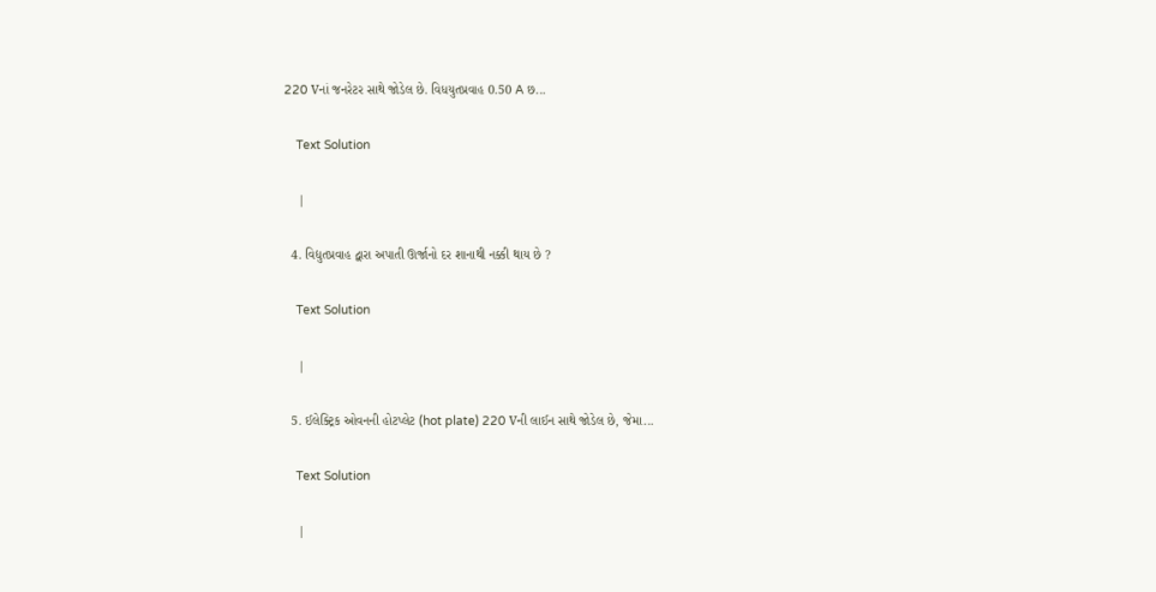220 Vનાં જનરેટર સાથે જોડેલ છે. વિધયુતપ્રવાહ 0.50 A છ...

    Text Solution

    |

  4. વિદ્યુતપ્રવાહ દ્વારા અપાતી ઊર્જાનો દર શાનાથી નક્કી થાય છે ?

    Text Solution

    |

  5. ઈલેક્ટ્રિક ઓવનની હોટપ્લેટ (hot plate) 220 Vની લાઈન સાથે જોડેલ છે, જેમા...

    Text Solution

    |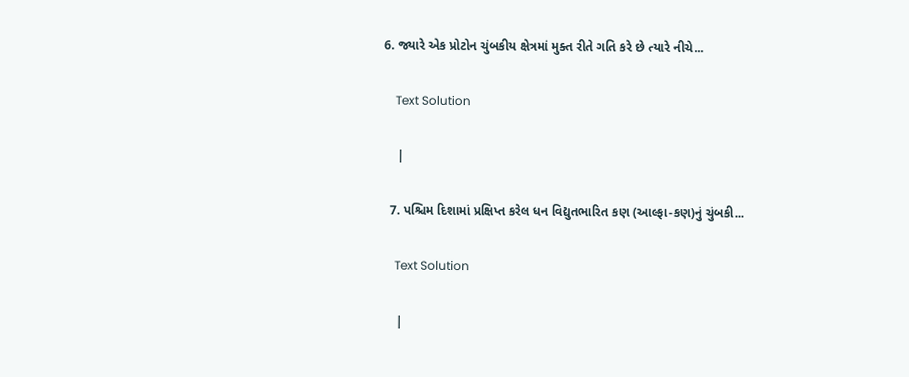6. જ્યારે એક પ્રોટોન ચુંબકીય ક્ષેત્રમાં મુક્ત રીતે ગતિ કરે છે ત્યારે નીચે...

    Text Solution

    |

  7. પશ્ચિમ દિશામાં પ્રક્ષિપ્ત કરેલ ધન વિદ્યુતભારિત કણ (આલ્ફા-કણ)નું ચુંબકી...

    Text Solution

    |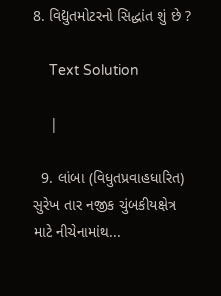8. વિદ્યુતમોટરનો સિદ્ધાંત શું છે ?

    Text Solution

    |

  9. લાંબા (વિધુતપ્રવાહધારિત) સુરેખ તાર નજીક ચુંબકીયક્ષેત્ર માટે નીચેનામાંથ...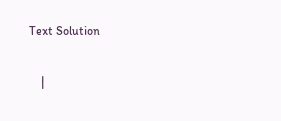Text Solution

    |